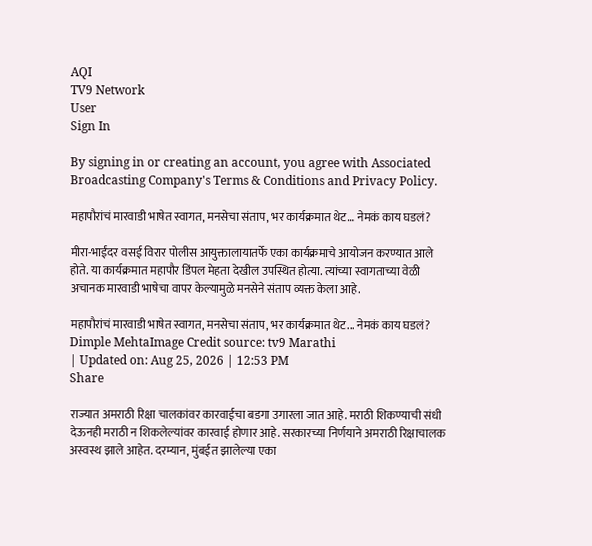AQI
TV9 Network
User
Sign In

By signing in or creating an account, you agree with Associated Broadcasting Company's Terms & Conditions and Privacy Policy.

महापौरांचं मारवाडी भाषेत स्वागत, मनसेचा संताप, भर कार्यक्रमात थेट… नेमकं काय घडलं?

मीरा-भाईंदर वसई विरार पोलीस आयुक्तालायातर्फे एका कार्यक्रमाचे आयोजन करण्यात आले होते. या कार्यक्रमात महापौर डिंपल मेहता देखील उपस्थित होत्या. त्यांच्या स्वागताच्या वेळी अचानक मारवाडी भाषेचा वापर केल्यामुळे मनसेने संताप व्यक्त केला आहे.

महापौरांचं मारवाडी भाषेत स्वागत, मनसेचा संताप, भर कार्यक्रमात थेट... नेमकं काय घडलं?
Dimple MehtaImage Credit source: tv9 Marathi
| Updated on: Aug 25, 2026 | 12:53 PM
Share

राज्यात अमराठी रिक्षा चालकांवर कारवाईचा बडगा उगारला जात आहे. मराठी शिकण्याची संधी देऊनही मराठी न शिकलेल्यांवर कारवाई होणार आहे. सरकारच्या निर्णयाने अमराठी रिक्षाचालक अस्वस्थ झाले आहेत. दरम्यान, मुंबईत झालेल्या एका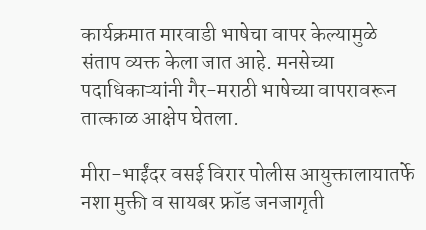कार्यक्रमात मारवाडी भाषेचा वापर केल्यामुळे संताप व्यक्त केला जात आहे. मनसेच्या पदाधिकाऱ्यांनी गैर-मराठी भाषेच्या वापरावरून तात्काळ आक्षेप घेतला.

मीरा-भाईंदर वसई विरार पोलीस आयुक्तालायातर्फे नशा मुक्ती व सायबर फ्रॉड जनजागृती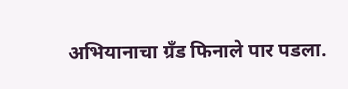अभियानाचा ग्रँड फिनाले पार पडला.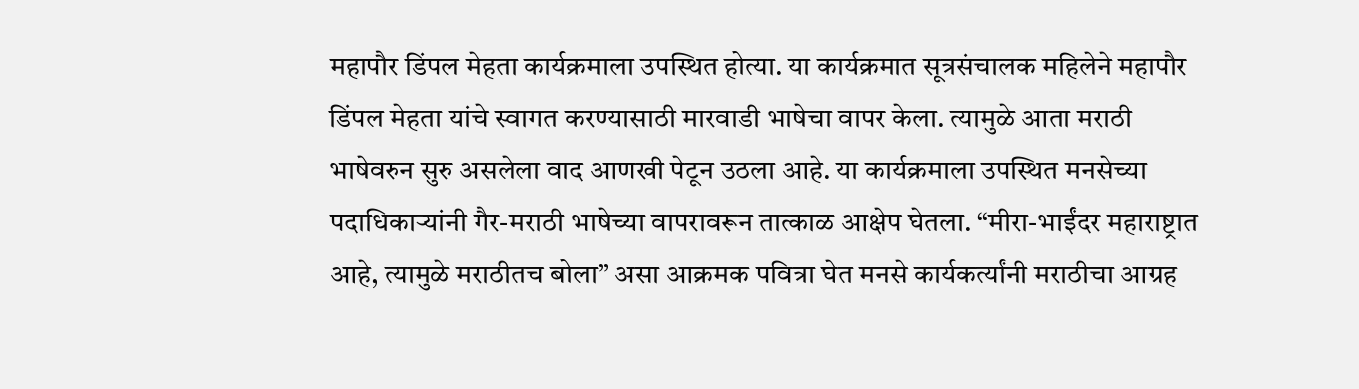महापौर डिंपल मेहता कार्यक्रमाला उपस्थित होत्या. या कार्यक्रमात सूत्रसंचालक महिलेने महापौर डिंपल मेहता यांचे स्वागत करण्यासाठी मारवाडी भाषेचा वापर केला. त्यामुळे आता मराठी भाषेवरुन सुरु असलेला वाद आणखी पेटून उठला आहे. या कार्यक्रमाला उपस्थित मनसेच्या पदाधिकाऱ्यांनी गैर-मराठी भाषेच्या वापरावरून तात्काळ आक्षेप घेतला. “मीरा-भाईंदर महाराष्ट्रात आहे, त्यामुळे मराठीतच बोला” असा आक्रमक पवित्रा घेत मनसे कार्यकर्त्यांनी मराठीचा आग्रह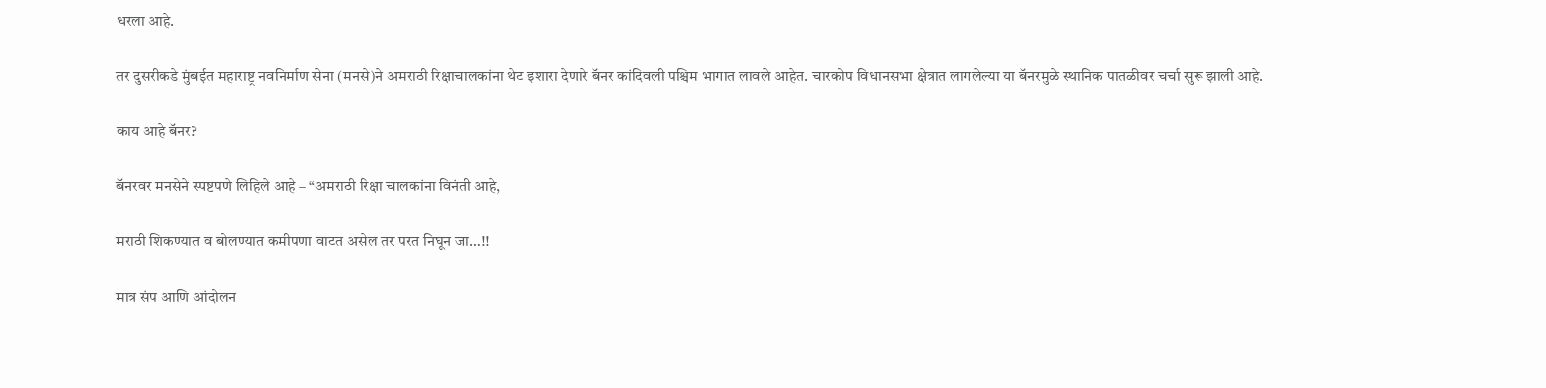धरला आहे.

तर दुसरीकडे मुंबईत महाराष्ट्र नवनिर्माण सेना (मनसे)ने अमराठी रिक्षाचालकांना थेट इशारा देणारे बॅनर कांदिवली पश्चिम भागात लावले आहेत. चारकोप विधानसभा क्षेत्रात लागलेल्या या बॅनरमुळे स्थानिक पातळीवर चर्चा सुरू झाली आहे.

काय आहे बॅनर?

बॅनरवर मनसेने स्पष्टपणे लिहिले आहे – “अमराठी रिक्षा चालकांना विनंती आहे,

मराठी शिकण्यात व बोलण्यात कमीपणा वाटत असेल तर परत निघून जा…!!

मात्र संप आणि आंदोलन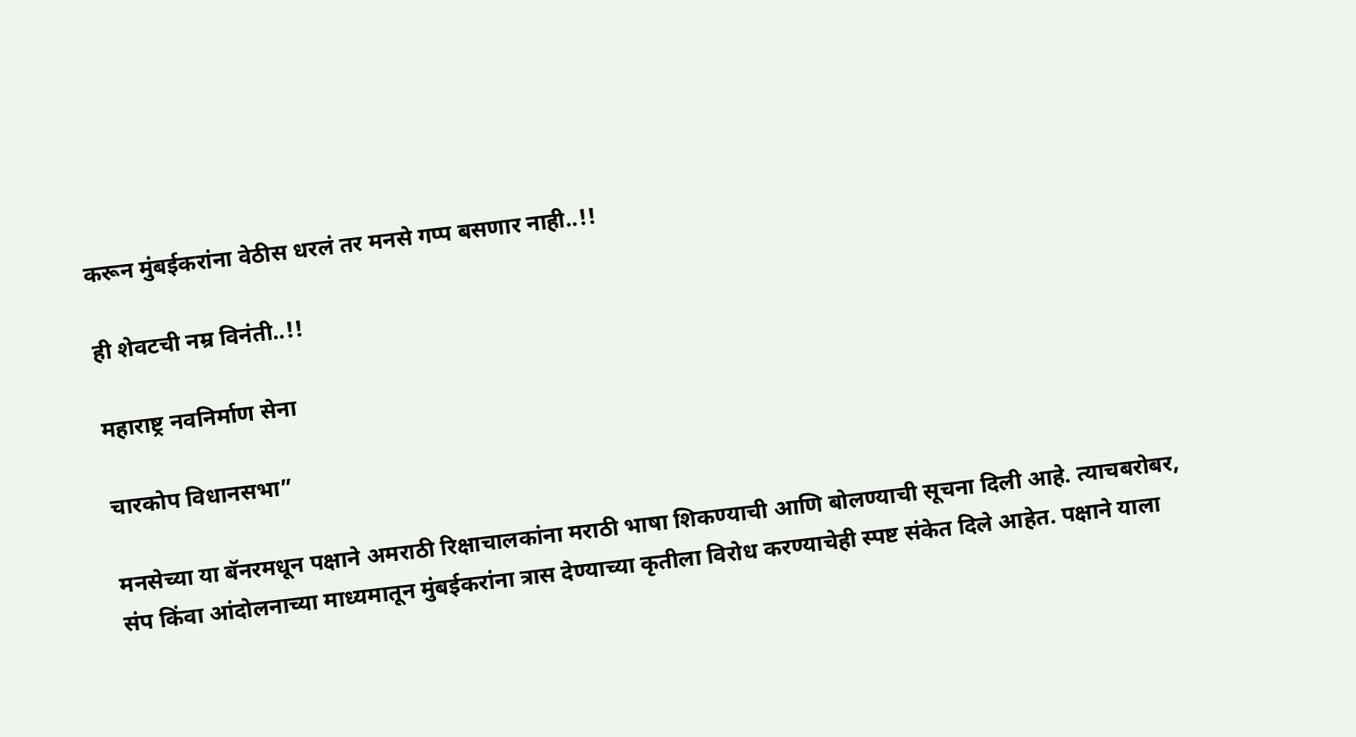करून मुंबईकरांना वेठीस धरलं तर मनसे गप्प बसणार नाही..!!

ही शेवटची नम्र विनंती..!!

महाराष्ट्र नवनिर्माण सेना

चारकोप विधानसभा”

मनसेच्या या बॅनरमधून पक्षाने अमराठी रिक्षाचालकांना मराठी भाषा शिकण्याची आणि बोलण्याची सूचना दिली आहे. त्याचबरोबर, संप किंवा आंदोलनाच्या माध्यमातून मुंबईकरांना त्रास देण्याच्या कृतीला विरोध करण्याचेही स्पष्ट संकेत दिले आहेत. पक्षाने याला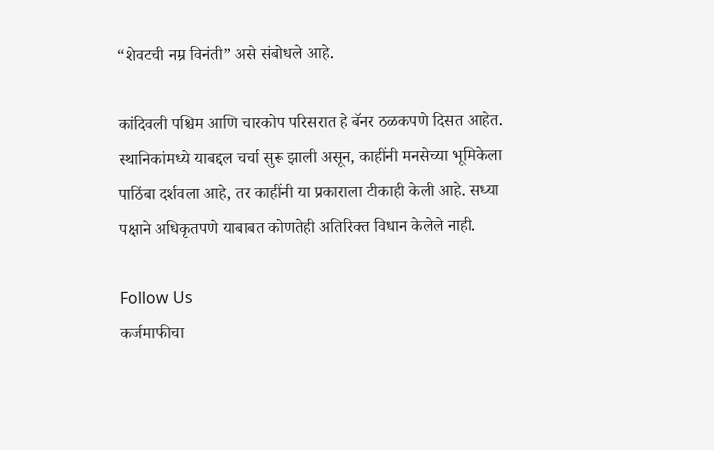“शेवटची नम्र विनंती” असे संबोधले आहे.

कांदिवली पश्चिम आणि चारकोप परिसरात हे बॅनर ठळकपणे दिसत आहेत. स्थानिकांमध्ये याबद्दल चर्चा सुरू झाली असून, काहींनी मनसेच्या भूमिकेला पाठिंबा दर्शवला आहे, तर काहींनी या प्रकाराला टीकाही केली आहे. सध्या पक्षाने अधिकृतपणे याबाबत कोणतेही अतिरिक्त विधान केलेले नाही.

Follow Us
कर्जमाफीचा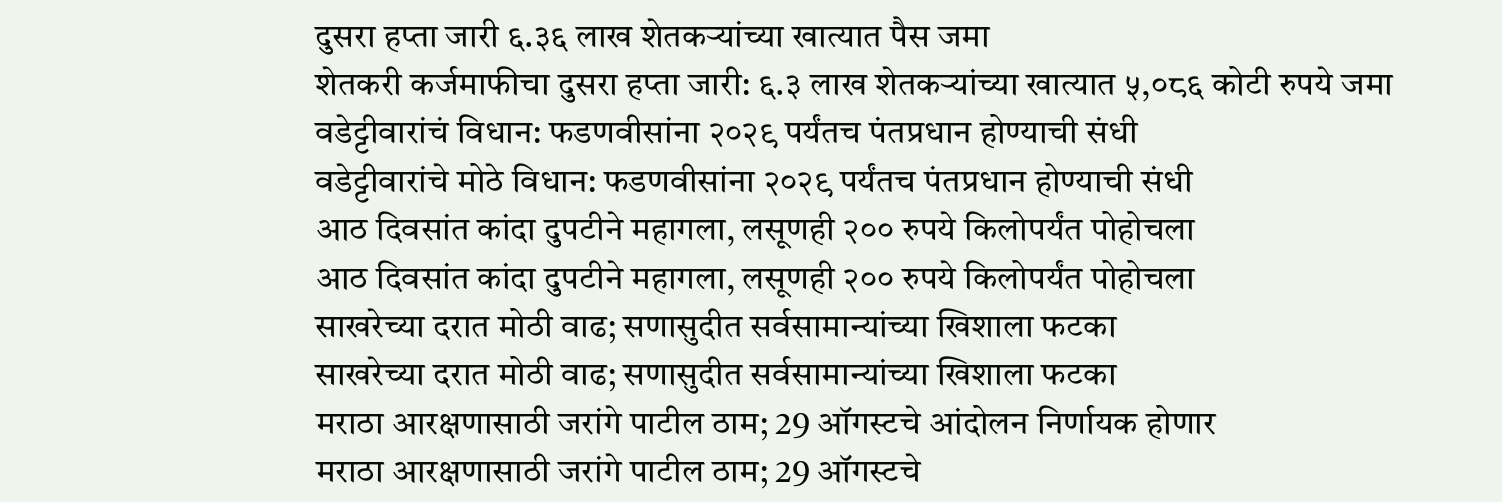दुसरा हप्ता जारी ६.३६ लाख शेतकऱ्यांच्या खात्यात पैस जमा
शेतकरी कर्जमाफीचा दुसरा हप्ता जारी: ६.३ लाख शेतकऱ्यांच्या खात्यात ५,०८६ कोटी रुपये जमा
वडेट्टीवारांचं विधान: फडणवीसांना २०२९ पर्यंतच पंतप्रधान होण्याची संधी
वडेट्टीवारांचे मोठे विधान: फडणवीसांना २०२९ पर्यंतच पंतप्रधान होण्याची संधी
आठ दिवसांत कांदा दुपटीने महागला, लसूणही २०० रुपये किलोपर्यंत पोहोचला
आठ दिवसांत कांदा दुपटीने महागला, लसूणही २०० रुपये किलोपर्यंत पोहोचला
साखरेच्या दरात मोठी वाढ; सणासुदीत सर्वसामान्यांच्या खिशाला फटका
साखरेच्या दरात मोठी वाढ; सणासुदीत सर्वसामान्यांच्या खिशाला फटका
मराठा आरक्षणासाठी जरांगे पाटील ठाम; 29 ऑगस्टचे आंदोलन निर्णायक होणार
मराठा आरक्षणासाठी जरांगे पाटील ठाम; 29 ऑगस्टचे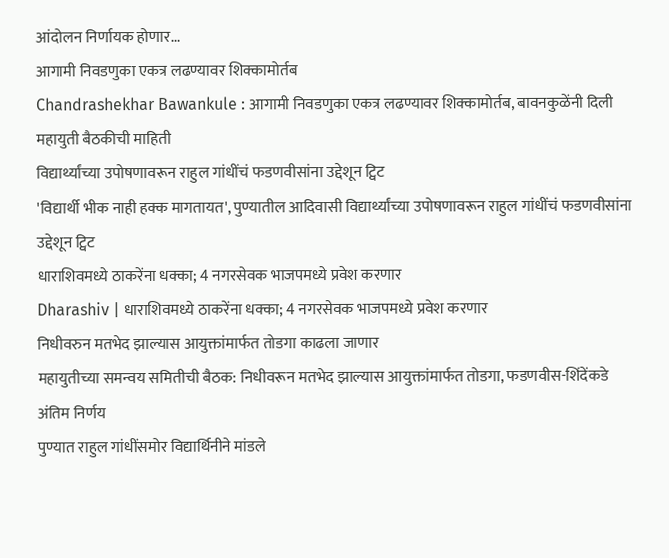आंदोलन निर्णायक होणार...
आगामी निवडणुका एकत्र लढण्यावर शिक्कामोर्तब
Chandrashekhar Bawankule : आगामी निवडणुका एकत्र लढण्यावर शिक्कामोर्तब, बावनकुळेंनी दिली महायुती बैठकीची माहिती
विद्यार्थ्यांच्या उपोषणावरून राहुल गांधींचं फडणवीसांना उद्देशून ट्विट
'विद्यार्थी भीक नाही हक्क मागतायत', पुण्यातील आदिवासी विद्यार्थ्यांच्या उपोषणावरून राहुल गांधींचं फडणवीसांना उद्देशून ट्विट
धाराशिवमध्ये ठाकरेंना धक्का; 4 नगरसेवक भाजपमध्ये प्रवेश करणार
Dharashiv | धाराशिवमध्ये ठाकरेंना धक्का; 4 नगरसेवक भाजपमध्ये प्रवेश करणार
निधीवरुन मतभेद झाल्यास आयुक्तांमार्फत तोडगा काढला जाणार
महायुतीच्या समन्वय समितीची बैठक: निधीवरून मतभेद झाल्यास आयुक्तांमार्फत तोडगा, फडणवीस-शिंदेंकडे अंतिम निर्णय
पुण्यात राहुल गांधींसमोर विद्यार्थिनीने मांडले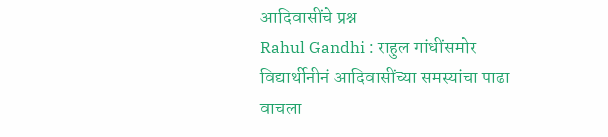आदिवासींचे प्रश्न
Rahul Gandhi : राहुल गांधींसमोर विद्यार्थीनीनं आदिवासींच्या समस्यांचा पाढा वाचला